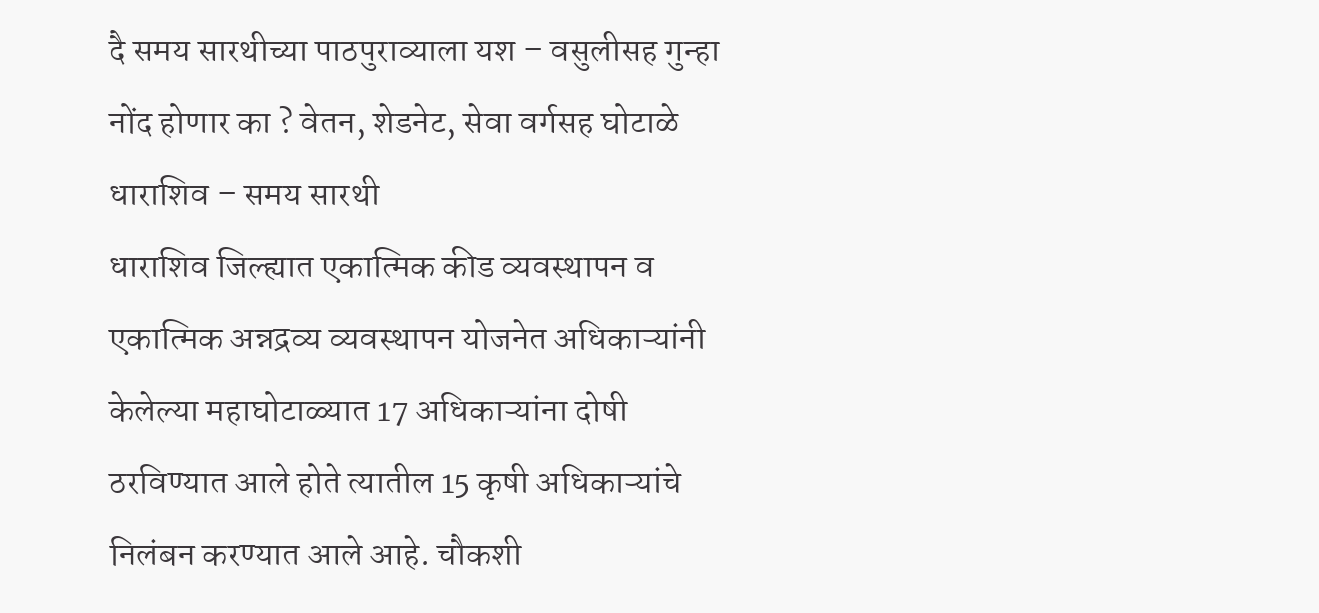दै समय सारथीच्या पाठपुराव्याला यश – वसुलीसह गुन्हा नोंद होणार का ? वेतन, शेडनेट, सेवा वर्गसह घोटाळे
धाराशिव – समय सारथी
धाराशिव जिल्ह्यात एकात्मिक कीड व्यवस्थापन व एकात्मिक अन्नद्रव्य व्यवस्थापन योजनेत अधिकाऱ्यांनी केलेल्या महाघोटाळ्यात 17 अधिकाऱ्यांना दोषी ठरविण्यात आले होते त्यातील 15 कृषी अधिकाऱ्यांचे निलंबन करण्यात आले आहे. चौकशी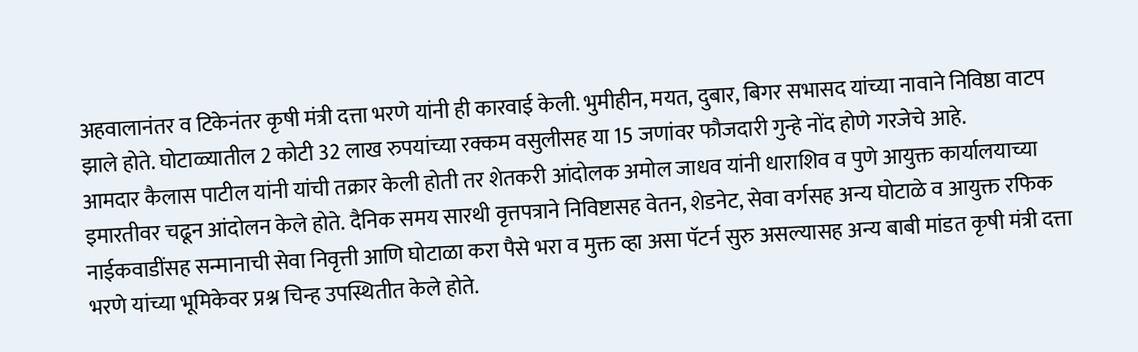अहवालानंतर व टिकेनंतर कृषी मंत्री दत्ता भरणे यांनी ही कारवाई केली. भुमीहीन, मयत, दुबार, बिगर सभासद यांच्या नावाने निविष्ठा वाटप झाले होते. घोटाळ्यातील 2 कोटी 32 लाख रुपयांच्या रक्कम वसुलीसह या 15 जणांवर फौजदारी गुन्हे नोंद होणे गरजेचे आहे.
आमदार कैलास पाटील यांनी यांची तक्रार केली होती तर शेतकरी आंदोलक अमोल जाधव यांनी धाराशिव व पुणे आयुक्त कार्यालयाच्या इमारतीवर चढून आंदोलन केले होते. दैनिक समय सारथी वृत्तपत्राने निविष्टासह वेतन, शेडनेट, सेवा वर्गसह अन्य घोटाळे व आयुक्त रफिक नाईकवाडींसह सन्मानाची सेवा निवृत्ती आणि घोटाळा करा पैसे भरा व मुक्त व्हा असा पॅटर्न सुरु असल्यासह अन्य बाबी मांडत कृषी मंत्री दत्ता भरणे यांच्या भूमिकेवर प्रश्न चिन्ह उपस्थितीत केले होते.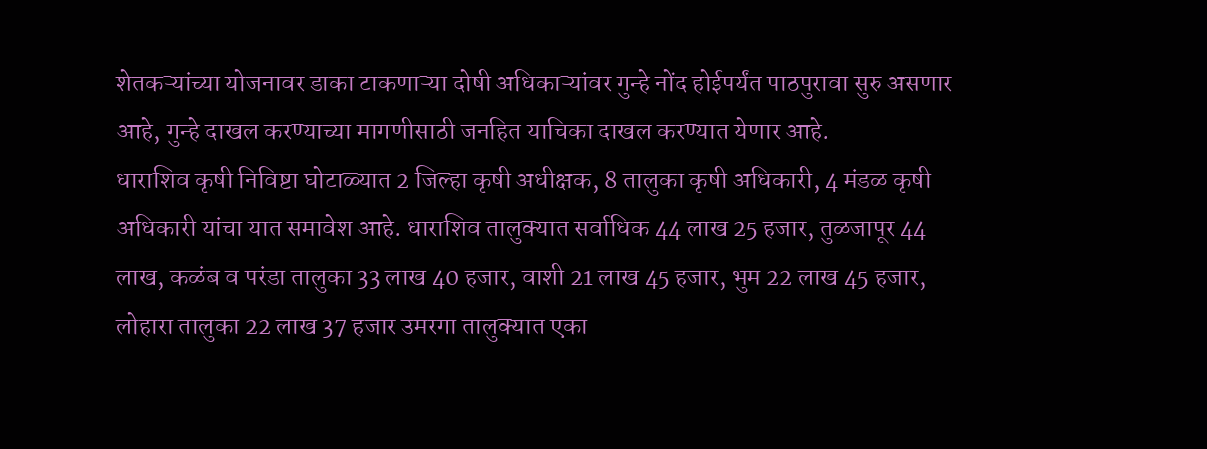शेतकऱ्यांच्या योजनावर डाका टाकणाऱ्या दोषी अधिकाऱ्यांवर गुन्हे नोंद होईपर्यंत पाठपुरावा सुरु असणार आहे, गुन्हे दाखल करण्याच्या मागणीसाठी जनहित याचिका दाखल करण्यात येणार आहे.
धाराशिव कृषी निविष्टा घोटाळ्यात 2 जिल्हा कृषी अधीक्षक, 8 तालुका कृषी अधिकारी, 4 मंडळ कृषी अधिकारी यांचा यात समावेश आहे. धाराशिव तालुक्यात सर्वाधिक 44 लाख 25 हजार, तुळजापूर 44 लाख, कळंब व परंडा तालुका 33 लाख 40 हजार, वाशी 21 लाख 45 हजार, भुम 22 लाख 45 हजार, लोहारा तालुका 22 लाख 37 हजार उमरगा तालुक्यात एका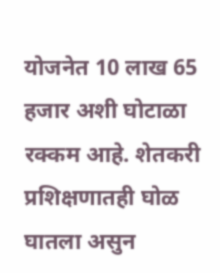योजनेत 10 लाख 65 हजार अशी घोटाळा रक्कम आहे. शेतकरी प्रशिक्षणातही घोळ घातला असुन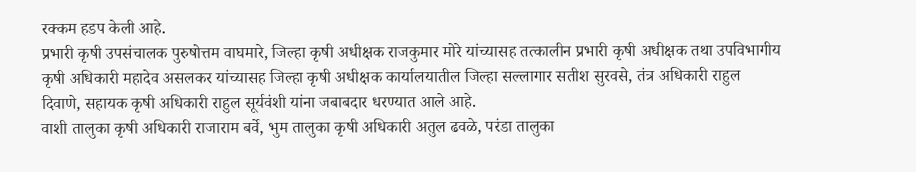रक्कम हडप केली आहे.
प्रभारी कृषी उपसंचालक पुरुषोत्तम वाघमारे, जिल्हा कृषी अधीक्षक राजकुमार मोरे यांच्यासह तत्कालीन प्रभारी कृषी अधीक्षक तथा उपविभागीय कृषी अधिकारी महादेव असलकर यांच्यासह जिल्हा कृषी अधीक्षक कार्यालयातील जिल्हा सल्लागार सतीश सुरवसे, तंत्र अधिकारी राहुल दिवाणे, सहायक कृषी अधिकारी राहुल सूर्यवंशी यांना जबाबदार धरण्यात आले आहे.
वाशी तालुका कृषी अधिकारी राजाराम बर्वे, भुम तालुका कृषी अधिकारी अतुल ढवळे, परंडा तालुका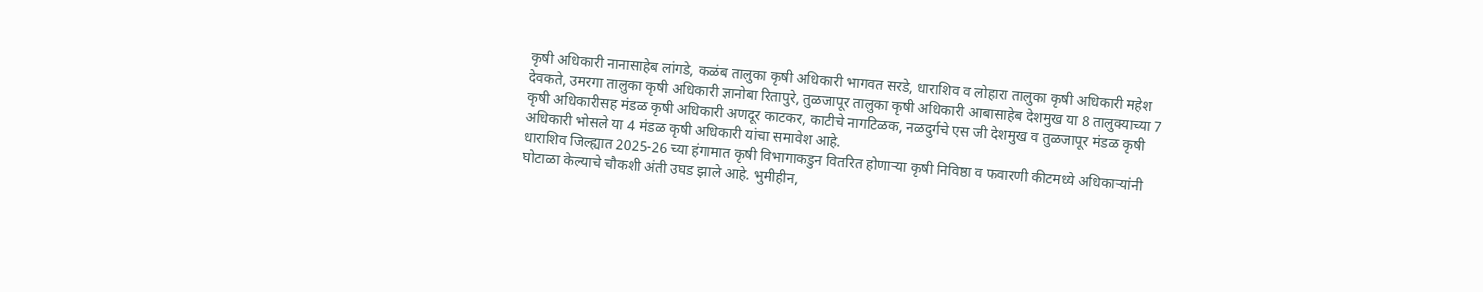कृषी अधिकारी नानासाहेब लांगडे, कळंब तालुका कृषी अधिकारी भागवत सरडे, धाराशिव व लोहारा तालुका कृषी अधिकारी महेश देवकते, उमरगा तालुका कृषी अधिकारी ज्ञानोबा रितापुरे, तुळजापूर तालुका कृषी अधिकारी आबासाहेब देशमुख या 8 तालुक्याच्या 7 कृषी अधिकारीसह मंडळ कृषी अधिकारी अणदूर काटकर, काटीचे नागटिळक, नळदुर्गचे एस जी देशमुख व तुळजापूर मंडळ कृषी अधिकारी भोसले या 4 मंडळ कृषी अधिकारी यांचा समावेश आहे.
धाराशिव जिल्ह्यात 2025-26 च्या हंगामात कृषी विभागाकडुन वितरित होणाऱ्या कृषी निविष्ठा व फवारणी कीटमध्ये अधिकाऱ्यांनी घोटाळा केल्याचे चौकशी अंती उघड झाले आहे. भुमीहीन,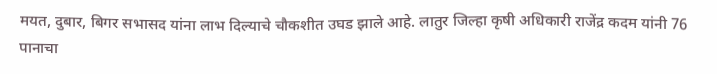मयत, दुबार, बिगर सभासद यांना लाभ दिल्याचे चौकशीत उघड झाले आहे. लातुर जिल्हा कृषी अधिकारी राजेंद्र कदम यांनी 76 पानाचा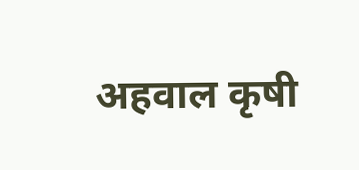अहवाल कृषी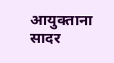आयुक्ताना सादर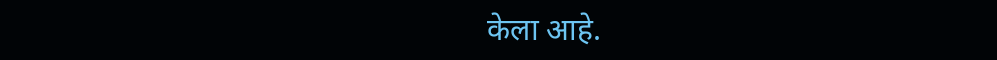केला आहे.